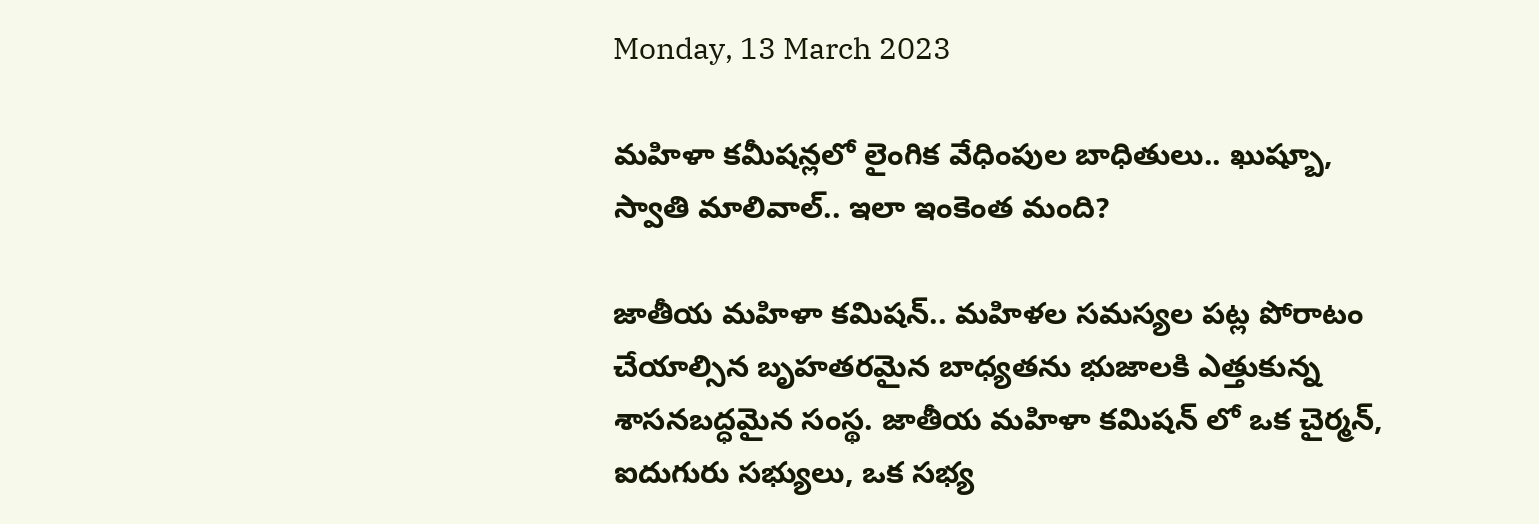Monday, 13 March 2023

మహిళా కమీషన్లలో లైంగిక వేధింపుల బాధితులు.. ఖుష్బూ, స్వాతి మాలివాల్.. ఇలా ఇంకెంత మంది?

జాతీయ మహిళా కమిషన్.. మహిళల సమస్యల పట్ల పోరాటం చేయాల్సిన బృహతరమైన బాధ్యతను భుజాలకి ఎత్తుకున్న శాసనబద్ధమైన సంస్థ. జాతీయ మహిళా కమిషన్ లో ఒక చైర్మన్, ఐదుగురు సభ్యులు, ఒక సభ్య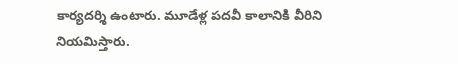కార్యదర్శి ఉంటారు. మూడేళ్ల పదవీ కాలానికి వీరిని నియమిస్తారు.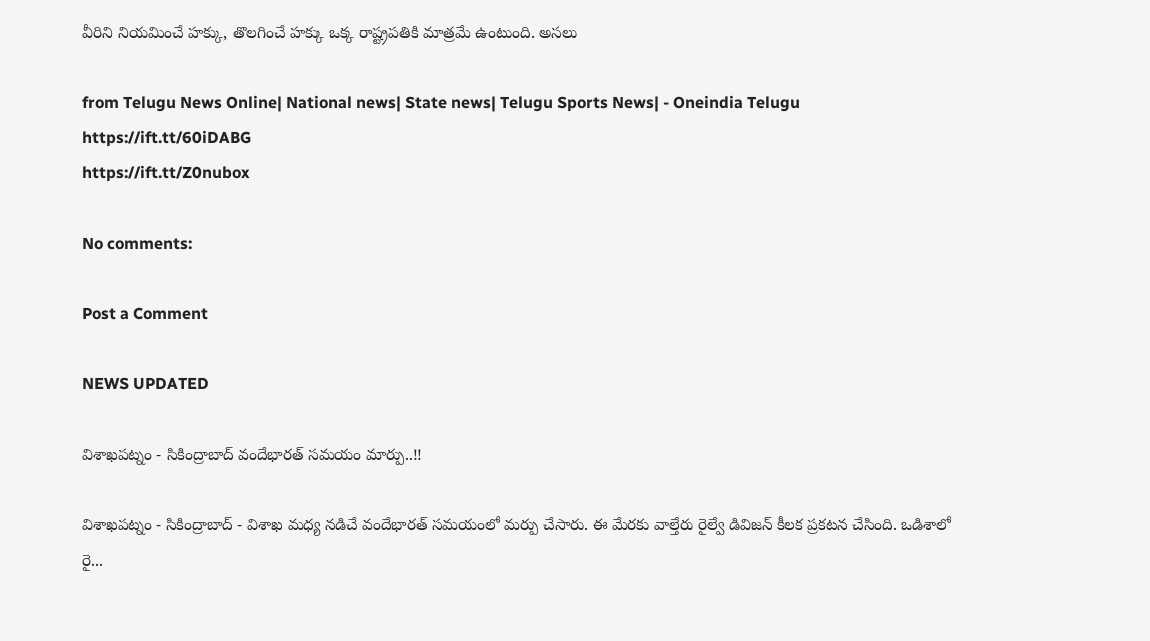వీరిని నియమించే హక్కు, తొలగించే హక్కు ఒక్క రాష్ట్రపతికి మాత్రమే ఉంటుంది. అసలు

from Telugu News Online| National news| State news| Telugu Sports News| - Oneindia Telugu https://ift.tt/60iDABG
https://ift.tt/Z0nubox

No comments:

Post a Comment

NEWS UPDATED

విశాఖపట్నం - సికింద్రాబాద్ వందేభారత్ సమయం మార్పు..!!

విశాఖపట్నం - సికింద్రాబాద్ - విశాఖ మధ్య నడిచే వందేభారత్ సమయంలో మర్పు చేసారు. ఈ మేరకు వాల్తేరు రైల్వే డివిజన్ కీలక ప్రకటన చేసింది. ఒడిశాలో రై...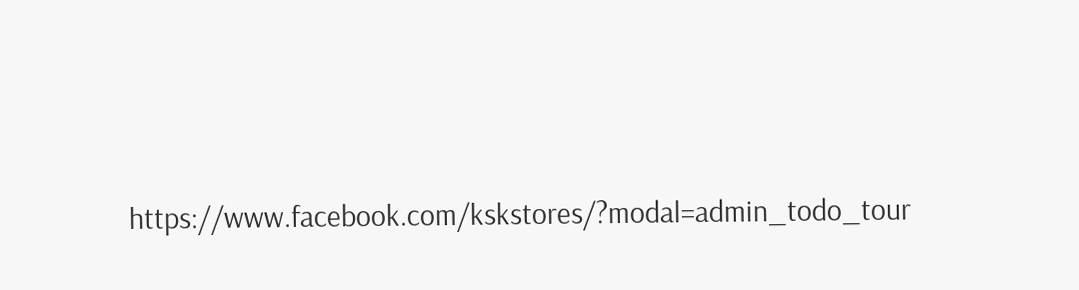https://www.facebook.com/kskstores/?modal=admin_todo_tour